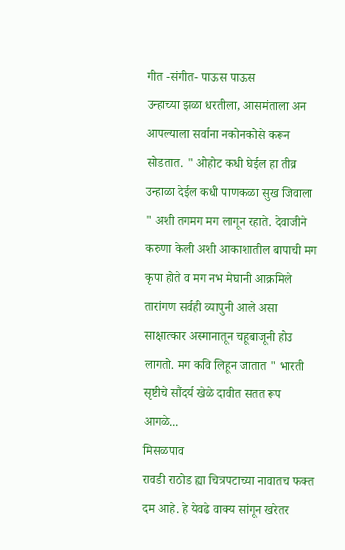गीत -संगीत- पाऊस पाऊस
उन्हाच्या झळा धरतीला, आसमंताला अन आपल्याला सर्वाना नकोनकोसे करून सोडतात. " ओहोट कधी घेईल हा तीव्र उन्हाळा देईल कधी पाणकळा सुख जिवाला " अशी तगमग मग लागून रहाते. देवाजीने करुणा केली अशी आकाशातील बापाची मग कृपा होते व मग नभ मेघानी आक्रमिले तारांगण सर्वही व्यापुनी आले असा साक्षात्कार अस्मानातून चहूबाजूनी होउ लागतो. मग कवि लिहून जातात " भारती सृष्टीचे सौंदर्य खेळे दावीत सतत रूप आगळे...
मिसळपाव
रावडी राठोड ह्या चित्रपटाच्या नावातच फक्त दम आहे. हे येवढे वाक्य सांगून खरेतर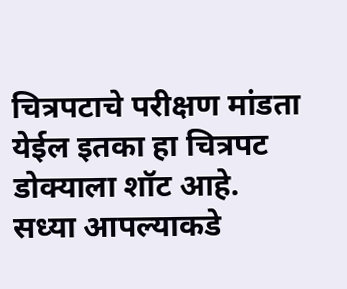चित्रपटाचे परीक्षण मांडता येईल इतका हा चित्रपट डोक्याला शॉट आहे. सध्या आपल्याकडे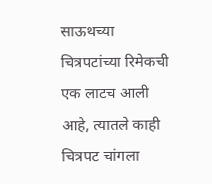साऊथच्या चित्रपटांच्या रिमेकची एक लाटच आली आहे, त्यातले काही चित्रपट चांगला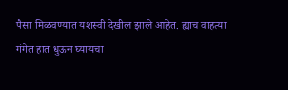पैसा मिळवण्यात यशस्वी देखील झाले आहेत. ह्याच वाहत्या गंगेत हात धुऊन घ्यायचा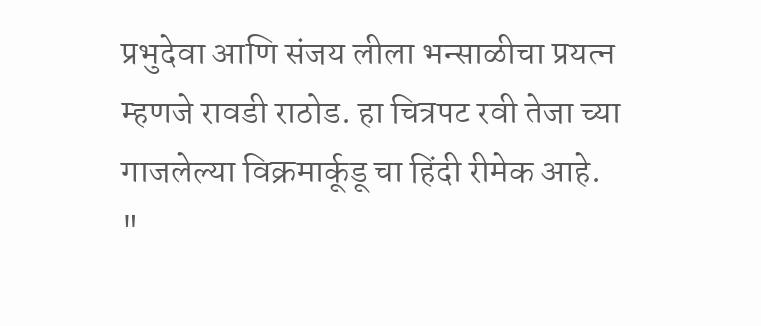प्रभुदेवा आणि संजय लीला भन्साळीचा प्रयत्न म्हणजे रावडी राठोड. हा चित्रपट रवी तेजा च्या गाजलेल्या विक्रमार्कूडू चा हिंदी रीमेक आहे.
"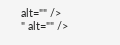alt="" />
" alt="" />